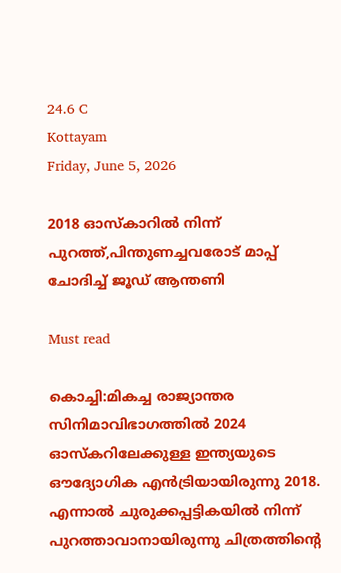24.6 C
Kottayam
Friday, June 5, 2026

2018 ഓസ്‌കാറില്‍ നിന്ന് പുറത്ത്,പിന്തുണച്ചവരോട് മാപ്പ് ചോദിച്ച് ജൂഡ് ആന്തണി

Must read

കൊച്ചി:മികച്ച രാജ്യാന്തര സിനിമാവിഭാഗത്തില്‍ 2024 ഓസ്‌കറിലേക്കുള്ള ഇന്ത്യയുടെ ഔദ്യോഗിക എന്‍ട്രിയായിരുന്നു 2018. എന്നാൽ ചുരുക്കപ്പട്ടികയിൽ നിന്ന് പുറത്താവാനായിരുന്നു ചിത്രത്തിന്റെ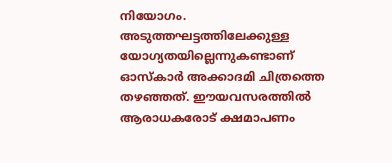നിയോഗം. അടുത്തഘട്ടത്തിലേക്കുള്ള യോഗ്യതയില്ലെന്നുകണ്ടാണ് ഓസ്‌കാര്‍ അക്കാദമി ചിത്രത്തെ തഴഞ്ഞത്. ഈയവസരത്തിൽ ആരാധകരോട് ക്ഷമാപണം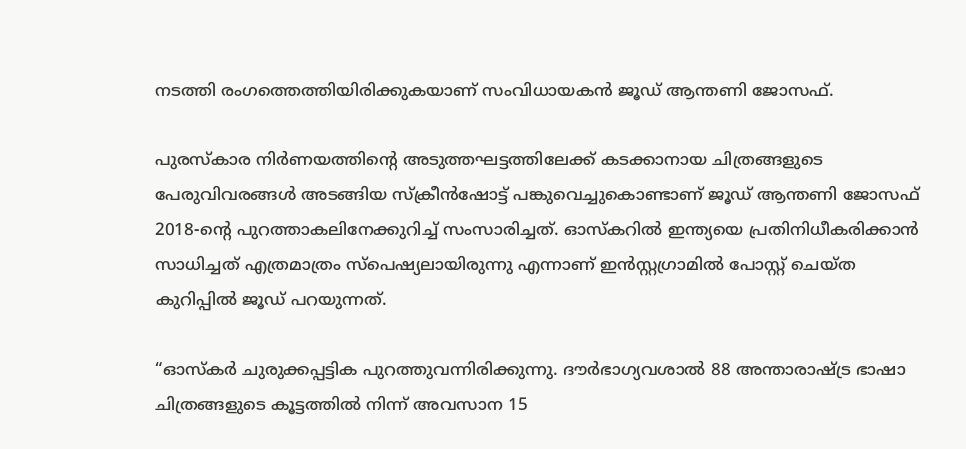നടത്തി രംഗത്തെത്തിയിരിക്കുകയാണ് സംവിധായകൻ ജൂഡ് ആന്തണി ജോസഫ്.

പുരസ്കാര നിർണയത്തിന്റെ അടുത്തഘട്ടത്തിലേക്ക് കടക്കാനായ ചിത്രങ്ങളുടെ പേരുവിവരങ്ങൾ അടങ്ങിയ സ്ക്രീൻഷോട്ട് പങ്കുവെച്ചുകൊണ്ടാണ് ജൂഡ് ആന്തണി ജോസഫ് 2018-ന്റെ പുറത്താകലിനേക്കുറിച്ച് സംസാരിച്ചത്. ഓസ്കറിൽ ഇന്ത്യയെ പ്രതിനിധീകരിക്കാൻ സാധിച്ചത് എത്രമാത്രം സ്പെഷ്യലായിരുന്നു എന്നാണ് ഇൻസ്റ്റഗ്രാമിൽ പോസ്റ്റ് ചെയ്ത കുറിപ്പിൽ ജൂഡ് പറയുന്നത്.

“ഓസ്കർ ചുരുക്കപ്പട്ടിക പുറത്തുവന്നിരിക്കുന്നു. ദൗർഭാഗ്യവശാൽ 88 അന്താരാഷ്ട്ര ഭാഷാ ചിത്രങ്ങളുടെ കൂട്ടത്തിൽ നിന്ന് അവസാന 15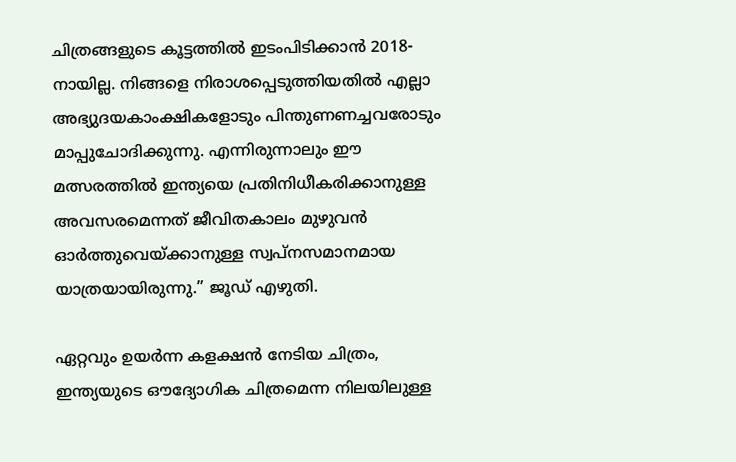ചിത്രങ്ങളുടെ കൂട്ടത്തിൽ ഇടംപിടിക്കാൻ 2018-നായില്ല. നിങ്ങളെ നിരാശപ്പെടുത്തിയതിൽ എല്ലാ അഭ്യുദയകാംക്ഷികളോടും പിന്തുണണച്ചവരോടും മാപ്പുചോദിക്കുന്നു. എന്നിരുന്നാലും ഈ മത്സരത്തിൽ ഇന്ത്യയെ പ്രതിനിധീകരിക്കാനുള്ള അവസരമെന്നത് ജീവിതകാലം മുഴുവൻ ഓർത്തുവെയ്ക്കാനുള്ള സ്വപ്നസമാനമായ യാത്രയായിരുന്നു.” ജൂഡ് എഴുതി.

ഏറ്റവും ഉയർന്ന കളക്ഷൻ നേടിയ ചിത്രം, ഇന്ത്യയുടെ ഔദ്യോഗിക ചിത്രമെന്ന നിലയിലുള്ള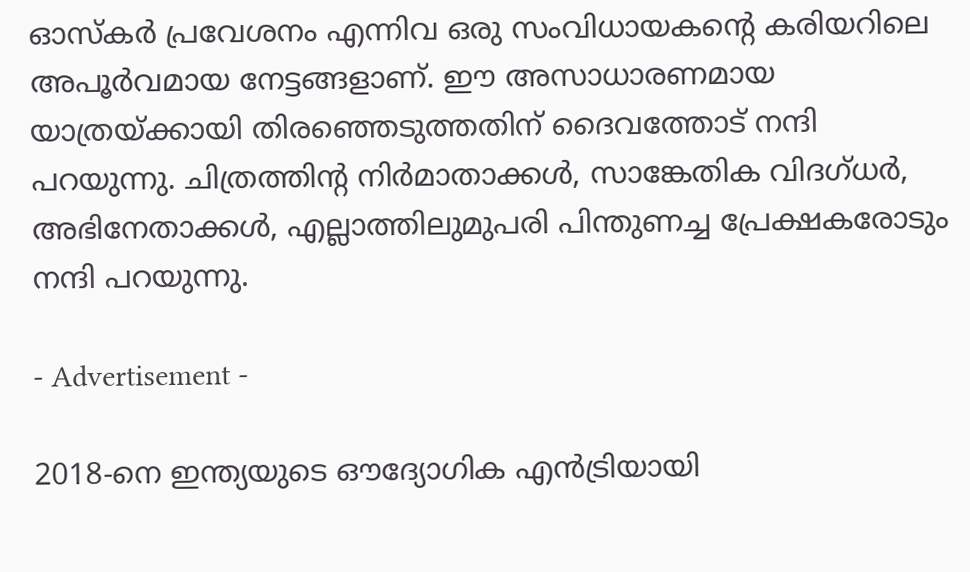ഓസ്കർ പ്രവേശനം എന്നിവ ഒരു സംവിധായകന്റെ കരിയറിലെ അപൂർവമായ നേട്ടങ്ങളാണ്. ഈ അസാധാരണമായ യാത്രയ്ക്കായി തിരഞ്ഞെടുത്തതിന് ദൈവത്തോട് നന്ദി പറയുന്നു. ചിത്രത്തിന്റ നിർമാതാക്കൾ, സാങ്കേതിക വിദഗ്ധർ, അഭിനേതാക്കൾ, എല്ലാത്തിലുമുപരി പിന്തുണച്ച പ്രേക്ഷകരോടും നന്ദി പറയുന്നു.

- Advertisement -

2018-നെ ഇന്ത്യയുടെ ഔദ്യോഗിക എൻട്രിയായി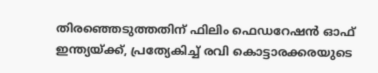തിരഞ്ഞെടുത്തതിന് ഫിലിം ഫെഡറേഷൻ ഓഫ് ഇന്ത്യയ്ക്ക്, പ്രത്യേകിച്ച് രവി കൊട്ടാരക്കരയുടെ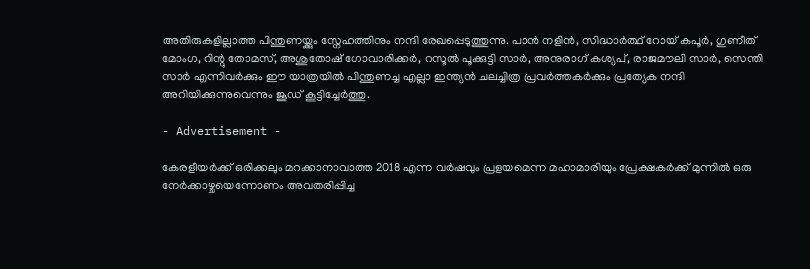അതിരുകളില്ലാത്ത പിന്തുണയ്ക്കും സ്നേഹത്തിനും നന്ദി രേഖപ്പെടുത്തുന്നു. പാൻ നളിൻ, സിദ്ധാർത്ഥ് റോയ് കപൂർ, ഗുണീത് മോംഗ, റിന്റു തോമസ്, അശുതോഷ് ഗോവാരിക്കർ, റസൂൽ പൂക്കുട്ടി സാർ, അനുരാഗ് കശ്യപ്, രാജമൗലി സാർ, സെന്തി സാർ എന്നിവർക്കും ഈ യാത്രയിൽ പിന്തുണച്ച എല്ലാ ഇന്ത്യൻ ചലച്ചിത്ര പ്രവർത്തകർക്കും പ്രത്യേക നന്ദി അറിയിക്കുന്നുവെന്നും ജൂഡ് കൂട്ടിച്ചേർത്തു.

- Advertisement -

കേരളീയര്‍ക്ക് ഒരിക്കലും മറക്കാനാവാത്ത 2018 എന്ന വര്‍ഷവും പ്രളയമെന്ന മഹാമാരിയും പ്രേക്ഷകര്‍ക്ക് മുന്നില്‍ ഒരു നേര്‍ക്കാഴ്ചയെന്നോണം അവതരിപ്പിച്ച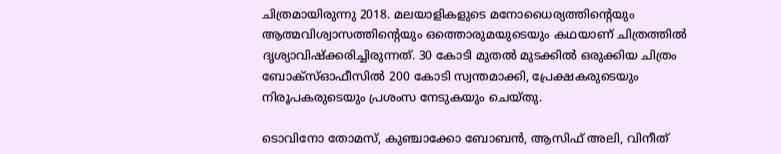ചിത്രമായിരുന്നു 2018. മലയാളികളുടെ മനോധൈര്യത്തിന്റെയും ആത്മവിശ്വാസത്തിന്റെയും ഒത്തൊരുമയുടെയും കഥയാണ് ചിത്രത്തിൽ ദൃശ്യാവിഷ്‌ക്കരിച്ചിരുന്നത്. 30 കോടി മുതല്‍ മുടക്കില്‍ ഒരുക്കിയ ചിത്രം ബോക്സ്ഓഫീസില്‍ 200 കോടി സ്വന്തമാക്കി, പ്രേക്ഷകരുടെയും നിരൂപകരുടെയും പ്രശംസ നേടുകയും ചെയ്തു.

ടൊവിനോ തോമസ്, കുഞ്ചാക്കോ ബോബന്‍, ആസിഫ് അലി, വിനീത്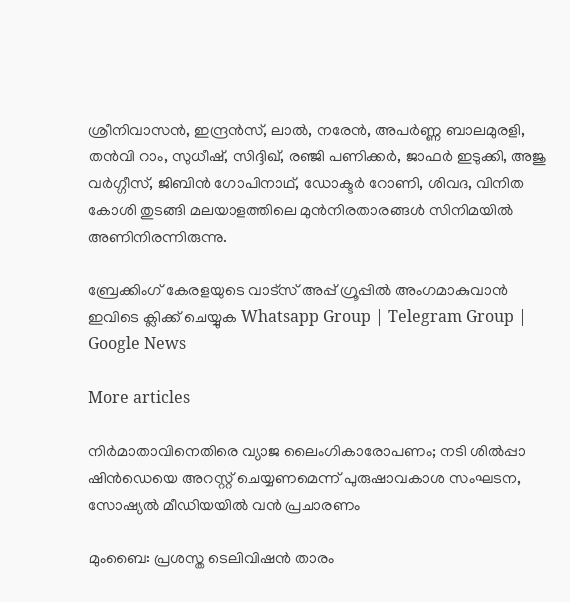ശ്രീനിവാസന്‍, ഇന്ദ്രന്‍സ്, ലാല്‍, നരേന്‍, അപര്‍ണ്ണ ബാലമുരളി, തന്‍വി റാം, സുധീഷ്, സിദ്ദിഖ്, രഞ്ജി പണിക്കര്‍, ജാഫര്‍ ഇടുക്കി, അജു വര്‍ഗ്ഗീസ്, ജിബിന്‍ ഗോപിനാഥ്, ഡോക്ടര്‍ റോണി, ശിവദ, വിനിത കോശി തുടങ്ങി മലയാളത്തിലെ മുന്‍നിരതാരങ്ങള്‍ സിനിമയില്‍ അണിനിരന്നിരുന്നു.

ബ്രേക്കിംഗ് കേരളയുടെ വാട്സ് അപ്പ് ഗ്രൂപ്പിൽ അംഗമാകുവാൻ ഇവിടെ ക്ലിക്ക് ചെയ്യുക Whatsapp Group | Telegram Group | Google News

More articles

നിർമാതാവിനെതിരെ വ്യാജ ലൈംഗികാരോപണം; നടി ശിൽപ്പാ ഷിൻഡെയെ അറസ്റ്റ് ചെയ്യണമെന്ന് പുരുഷാവകാശ സംഘടന, സോഷ്യൽ മീഡിയയിൽ വൻ പ്രചാരണം

മുംബൈ: പ്രശസ്ത ടെലിവിഷൻ താരം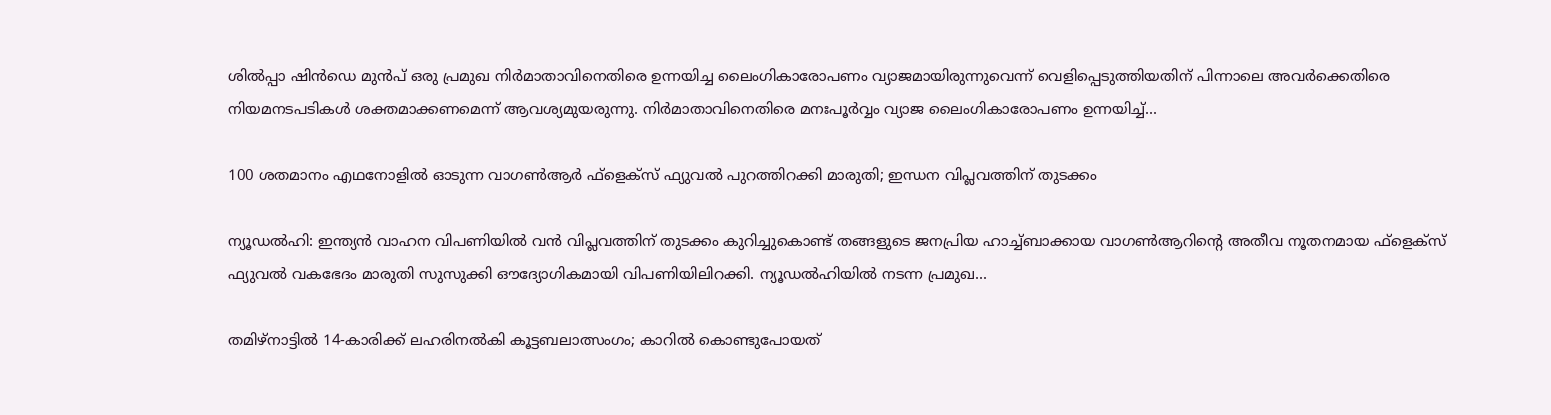ശിൽപ്പാ ഷിൻഡെ മുൻപ് ഒരു പ്രമുഖ നിർമാതാവിനെതിരെ ഉന്നയിച്ച ലൈംഗികാരോപണം വ്യാജമായിരുന്നുവെന്ന് വെളിപ്പെടുത്തിയതിന് പിന്നാലെ അവർക്കെതിരെ നിയമനടപടികൾ ശക്തമാക്കണമെന്ന് ആവശ്യമുയരുന്നു. നിർമാതാവിനെതിരെ മനഃപൂർവ്വം വ്യാജ ലൈംഗികാരോപണം ഉന്നയിച്ച്...

100 ശതമാനം എഥനോളിൽ ഓടുന്ന വാഗൺആർ ഫ്ളെക്സ് ഫ്യുവൽ പുറത്തിറക്കി മാരുതി; ഇന്ധന വിപ്ലവത്തിന് തുടക്കം

ന്യൂഡൽഹി: ഇന്ത്യൻ വാഹന വിപണിയിൽ വൻ വിപ്ലവത്തിന് തുടക്കം കുറിച്ചുകൊണ്ട് തങ്ങളുടെ ജനപ്രിയ ഹാച്ച്ബാക്കായ വാഗൺആറിന്റെ അതീവ നൂതനമായ ഫ്‌ളെക്‌സ് ഫ്യുവൽ വകഭേദം മാരുതി സുസുക്കി ഔദ്യോഗികമായി വിപണിയിലിറക്കി. ന്യൂഡൽഹിയിൽ നടന്ന പ്രമുഖ...

തമിഴ്നാട്ടിൽ 14-കാരിക്ക് ലഹരിനൽകി കൂട്ടബലാത്സംഗം; കാറിൽ കൊണ്ടുപോയത്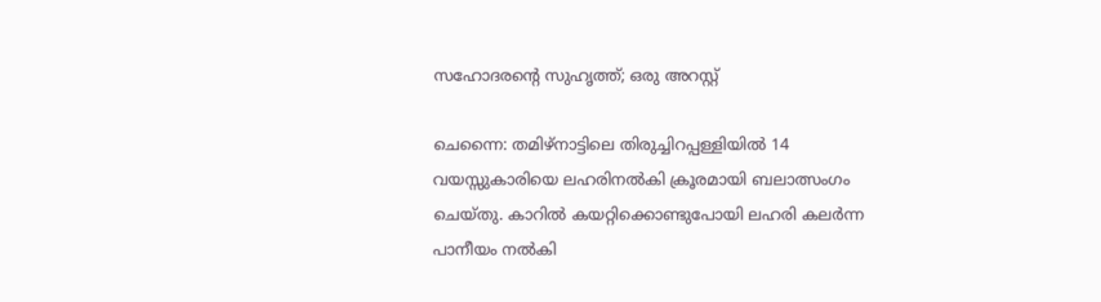സഹോദരന്റെ സുഹൃത്ത്; ഒരു അറസ്റ്റ്

ചെന്നൈ: തമിഴ്നാട്ടിലെ തിരുച്ചിറപ്പള്ളിയിൽ 14 വയസ്സുകാരിയെ ലഹരിനൽകി ക്രൂരമായി ബലാത്സംഗം ചെയ്തു. കാറിൽ കയറ്റിക്കൊണ്ടുപോയി ലഹരി കലർന്ന പാനീയം നൽകി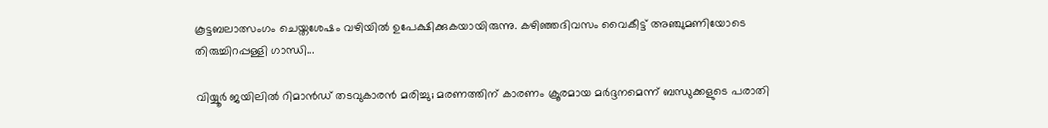കൂട്ടബലാത്സംഗം ചെയ്തശേഷം വഴിയിൽ ഉപേക്ഷിക്കുകയായിരുന്നു. കഴിഞ്ഞദിവസം വൈകീട്ട് അഞ്ചുമണിയോടെ തിരുച്ചിറപ്പള്ളി ഗാന്ധി...

വിയ്യൂർ ജയിലിൽ റിമാൻഡ് തടവുകാരൻ മരിച്ചു; മരണത്തിന് കാരണം ക്രൂരമായ മർദ്ദനമെന്ന് ബന്ധുക്കളുടെ പരാതി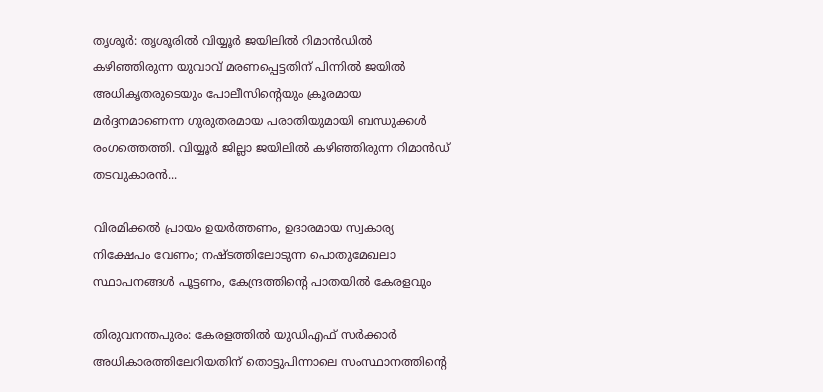തൃശൂർ: തൃശൂരിൽ വിയ്യൂർ ജയിലിൽ റിമാൻഡിൽ കഴിഞ്ഞിരുന്ന യുവാവ് മരണപ്പെട്ടതിന് പിന്നിൽ ജയിൽ അധികൃതരുടെയും പോലീസിന്റെയും ക്രൂരമായ മർദ്ദനമാണെന്ന ഗുരുതരമായ പരാതിയുമായി ബന്ധുക്കൾ രംഗത്തെത്തി. വിയ്യൂർ ജില്ലാ ജയിലിൽ കഴിഞ്ഞിരുന്ന റിമാൻഡ് തടവുകാരൻ...

വിരമിക്കൽ പ്രായം ഉയർത്തണം, ഉദാരമായ സ്വകാര്യ നിക്ഷേപം വേണം; നഷ്ടത്തിലോടുന്ന പൊതുമേഖലാ സ്ഥാപനങ്ങള്‍ പൂട്ടണം, കേന്ദ്രത്തിന്റെ പാതയില്‍ കേരളവും

തിരുവനന്തപുരം: കേരളത്തിൽ യുഡിഎഫ് സർക്കാർ അധികാരത്തിലേറിയതിന് തൊട്ടുപിന്നാലെ സംസ്ഥാനത്തിന്റെ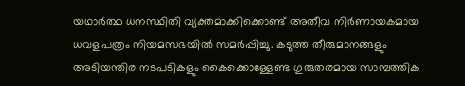യഥാർത്ഥ ധനസ്ഥിതി വ്യക്തമാക്കിക്കൊണ്ട് അതീവ നിർണായകമായ ധവളപത്രം നിയമസഭയിൽ സമർപ്പിച്ചു. കടുത്ത തീരുമാനങ്ങളും അടിയന്തിര നടപടികളും കൈക്കൊള്ളേണ്ട ഗുരുതരമായ സാമ്പത്തിക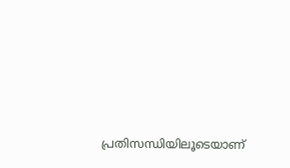പ്രതിസന്ധിയിലൂടെയാണ്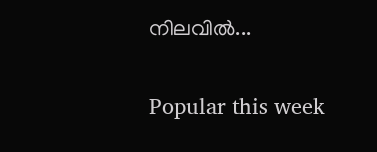നിലവിൽ...

Popular this week